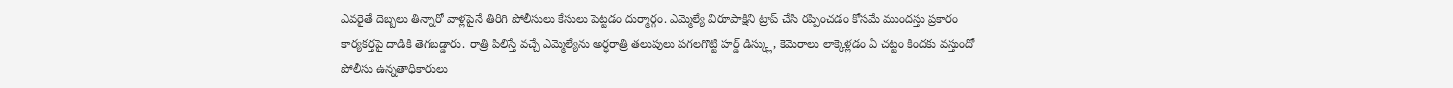ఎవరైతే దెబ్బలు తిన్నారో వాళ్లపైనే తిరిగి పోలీసులు కేసులు పెట్టడం దుర్మార్గం. ఎమ్మెల్యే విరూపాక్షిని ట్రాప్ చేసి రప్పించడం కోసమే ముందస్తు ప్రకారం కార్యకర్తపై దాడికి తెగబడ్డారు. రాత్రి పిలిస్తే వచ్చే ఎమ్మెల్యేను అర్ధరాత్రి తలుపులు పగలగొట్టి హర్డ్ డిస్క్లు, కెమెరాలు లాక్కెళ్లడం ఏ చట్టం కిందకు వస్తుందో పోలీసు ఉన్నతాధికారులు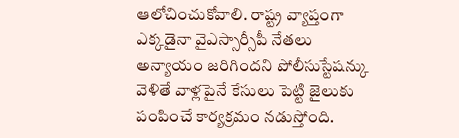ఆలోచించుకోవాలి. రాష్ట్ర వ్యాప్తంగా ఎక్కడైనా వైఎస్సార్సీపీ నేతలు అన్యాయం జరిగిందని పోలీసుస్టేషన్కు వెళితే వాళ్లపైనే కేసులు పెట్టి జైలుకు పంపించే కార్యక్రమం నడుస్తోంది.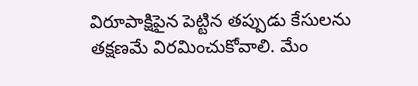విరూపాక్షిపైన పెట్టిన తప్పుడు కేసులను తక్షణమే విరమించుకోవాలి. మేం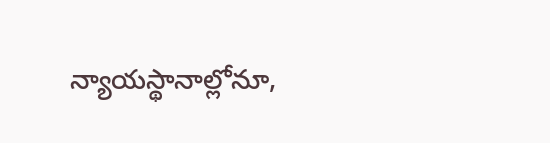న్యాయస్థానాల్లోనూ,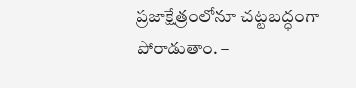ప్రజాక్షేత్రంలోనూ చట్టబద్ధంగా పోరాడుతాం. –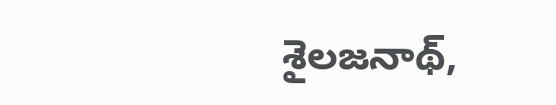శైలజనాథ్,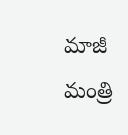మాజీ మంత్రి